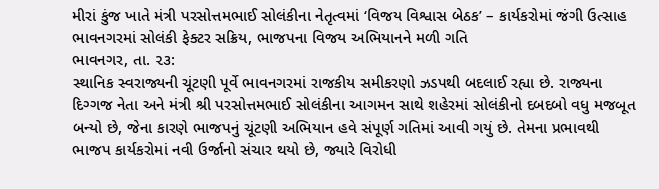મીરાં કુંજ ખાતે મંત્રી પરસોત્તમભાઈ સોલંકીના નેતૃત્વમાં ‘વિજય વિશ્વાસ બેઠક’ – કાર્યકરોમાં જંગી ઉત્સાહ
ભાવનગરમાં સોલંકી ફેક્ટર સક્રિય, ભાજપના વિજય અભિયાનને મળી ગતિ
ભાવનગર, તા. ૨૩:
સ્થાનિક સ્વરાજ્યની ચૂંટણી પૂર્વે ભાવનગરમાં રાજકીય સમીકરણો ઝડપથી બદલાઈ રહ્યા છે. રાજ્યના દિગ્ગજ નેતા અને મંત્રી શ્રી પરસોત્તમભાઈ સોલંકીના આગમન સાથે શહેરમાં સોલંકીનો દબદબો વધુ મજબૂત બન્યો છે, જેના કારણે ભાજપનું ચૂંટણી અભિયાન હવે સંપૂર્ણ ગતિમાં આવી ગયું છે. તેમના પ્રભાવથી ભાજપ કાર્યકરોમાં નવી ઉર્જાનો સંચાર થયો છે, જ્યારે વિરોધી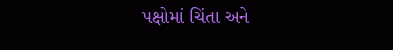પક્ષોમાં ચિંતા અને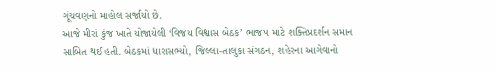ગૂંચવણનો માહોલ સર્જાયો છે.
આજે મીરાં કુંજ ખાતે યોજાયેલી ‘વિજય વિશ્વાસ બેઠક’ ભાજપ માટે શક્તિપ્રદર્શન સમાન સાબિત થઈ હતી. બેઠકમાં ધારાસભ્યો, જિલ્લા-તાલુકા સંગઠન, શહેરના આગેવાનો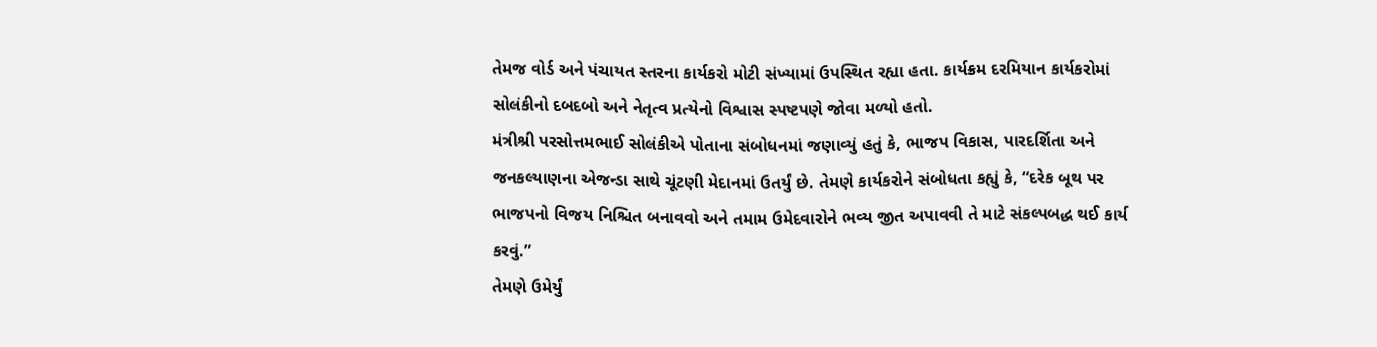તેમજ વોર્ડ અને પંચાયત સ્તરના કાર્યકરો મોટી સંખ્યામાં ઉપસ્થિત રહ્યા હતા. કાર્યક્રમ દરમિયાન કાર્યકરોમાં સોલંકીનો દબદબો અને નેતૃત્વ પ્રત્યેનો વિશ્વાસ સ્પષ્ટપણે જોવા મળ્યો હતો.
મંત્રીશ્રી પરસોત્તમભાઈ સોલંકીએ પોતાના સંબોધનમાં જણાવ્યું હતું કે, ભાજપ વિકાસ, પારદર્શિતા અને જનકલ્યાણના એજન્ડા સાથે ચૂંટણી મેદાનમાં ઉતર્યું છે. તેમણે કાર્યકરોને સંબોધતા કહ્યું કે, “દરેક બૂથ પર ભાજપનો વિજય નિશ્ચિત બનાવવો અને તમામ ઉમેદવારોને ભવ્ય જીત અપાવવી તે માટે સંકલ્પબદ્ધ થઈ કાર્ય કરવું.”
તેમણે ઉમેર્યું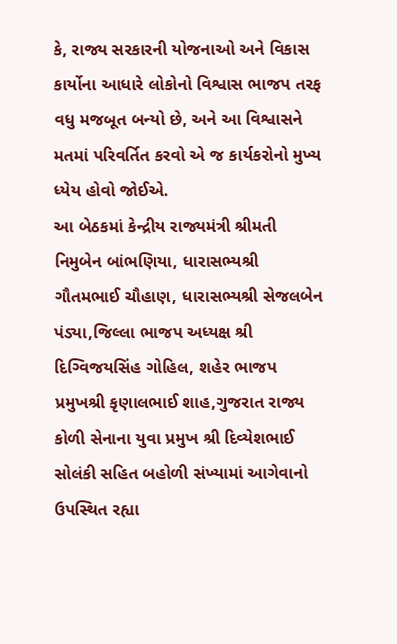કે, રાજ્ય સરકારની યોજનાઓ અને વિકાસ કાર્યોના આધારે લોકોનો વિશ્વાસ ભાજપ તરફ વધુ મજબૂત બન્યો છે, અને આ વિશ્વાસને મતમાં પરિવર્તિત કરવો એ જ કાર્યકરોનો મુખ્ય ધ્યેય હોવો જોઈએ.
આ બેઠકમાં કેન્દ્રીય રાજ્યમંત્રી શ્રીમતી નિમુબેન બાંભણિયા, ધારાસભ્યશ્રી ગૌતમભાઈ ચૌહાણ, ધારાસભ્યશ્રી સેજલબેન પંડ્યા,જિલ્લા ભાજપ અધ્યક્ષ શ્રી દિગ્વિજયસિંહ ગોહિલ, શહેર ભાજપ પ્રમુખશ્રી કૃણાલભાઈ શાહ,ગુજરાત રાજ્ય કોળી સેનાના યુવા પ્રમુખ શ્રી દિવ્યેશભાઈ સોલંકી સહિત બહોળી સંખ્યામાં આગેવાનો ઉપસ્થિત રહ્યા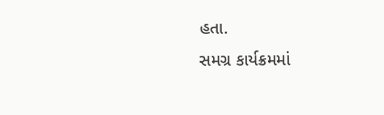હતા.
સમગ્ર કાર્યક્રમમાં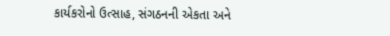કાર્યકરોનો ઉત્સાહ, સંગઠનની એકતા અને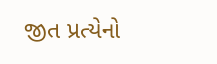જીત પ્રત્યેનો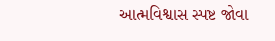આત્મવિશ્વાસ સ્પષ્ટ જોવા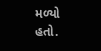મળ્યો હતો.